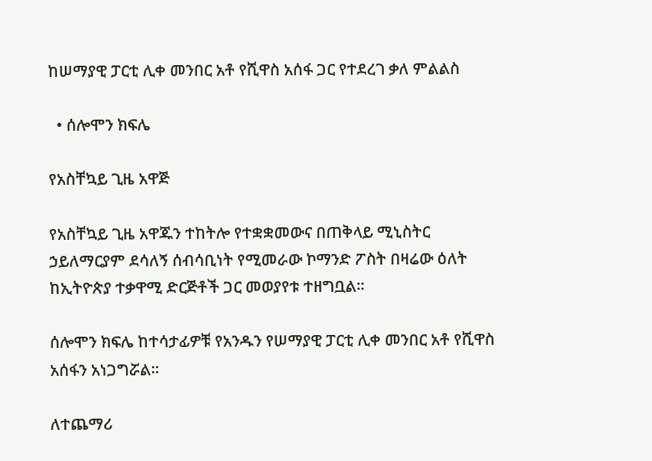ከሠማያዊ ፓርቲ ሊቀ መንበር አቶ የሺዋስ አሰፋ ጋር የተደረገ ቃለ ምልልስ

  • ሰሎሞን ክፍሌ

የአስቸኳይ ጊዜ አዋጅ

የአስቸኳይ ጊዜ አዋጁን ተከትሎ የተቋቋመውና በጠቅላይ ሚኒስትር ኃይለማርያም ደሳለኝ ሰብሳቢነት የሚመራው ኮማንድ ፖስት በዛሬው ዕለት ከኢትዮጵያ ተቃዋሚ ድርጅቶች ጋር መወያየቱ ተዘግቧል።

ሰሎሞን ክፍሌ ከተሳታፊዎቹ የአንዱን የሠማያዊ ፓርቲ ሊቀ መንበር አቶ የሺዋስ አሰፋን አነጋግሯል።

ለተጨማሪ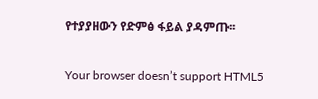የተያያዘውን የድምፅ ፋይል ያዳምጡ፡፡

Your browser doesn’t support HTML5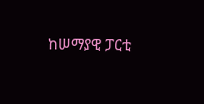ከሠማያዊ ፓርቲ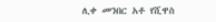ሊቀ መንበር አቶ የሺዋስ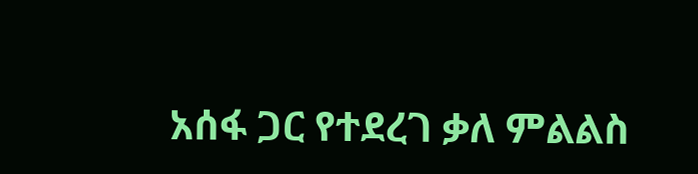አሰፋ ጋር የተደረገ ቃለ ምልልስ